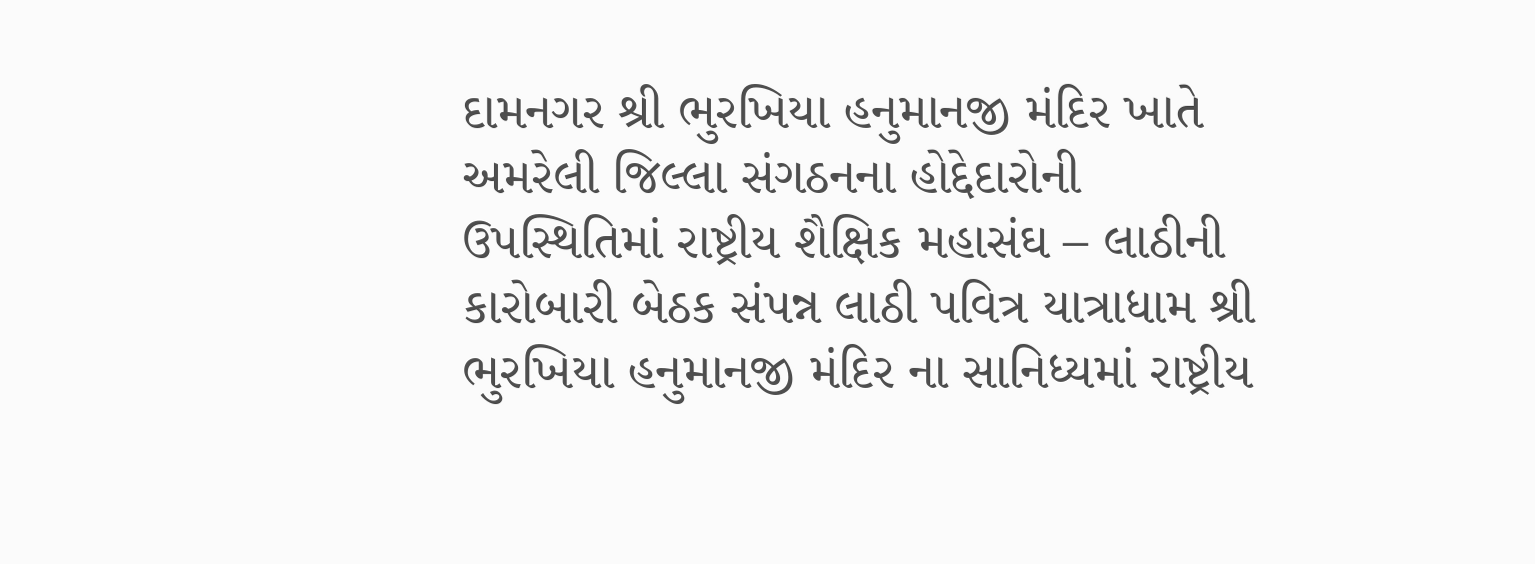દામનગર શ્રી ભુરખિયા હનુમાનજી મંદિર ખાતે અમરેલી જિલ્લા સંગઠનના હોદ્દેદારોની ઉપસ્થિતિમાં રાષ્ટ્રીય શૈક્ષિક મહાસંઘ – લાઠીની કારોબારી બેઠક સંપન્ન લાઠી પવિત્ર યાત્રાધામ શ્રી ભુરખિયા હનુમાનજી મંદિર ના સાનિધ્યમાં રાષ્ટ્રીય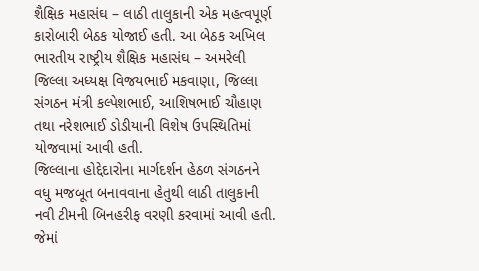શૈક્ષિક મહાસંઘ – લાઠી તાલુકાની એક મહત્વપૂર્ણ કારોબારી બેઠક યોજાઈ હતી. આ બેઠક અખિલ ભારતીય રાષ્ટ્રીય શૈક્ષિક મહાસંઘ – અમરેલી જિલ્લા અધ્યક્ષ વિજયભાઈ મકવાણા, જિલ્લા સંગઠન મંત્રી કલ્પેશભાઈ, આશિષભાઈ ચૌહાણ તથા નરેશભાઈ ડોડીયાની વિશેષ ઉપસ્થિતિમાં યોજવામાં આવી હતી.
જિલ્લાના હોદ્દેદારોના માર્ગદર્શન હેઠળ સંગઠનને વધુ મજબૂત બનાવવાના હેતુથી લાઠી તાલુકાની નવી ટીમની બિનહરીફ વરણી કરવામાં આવી હતી. જેમાં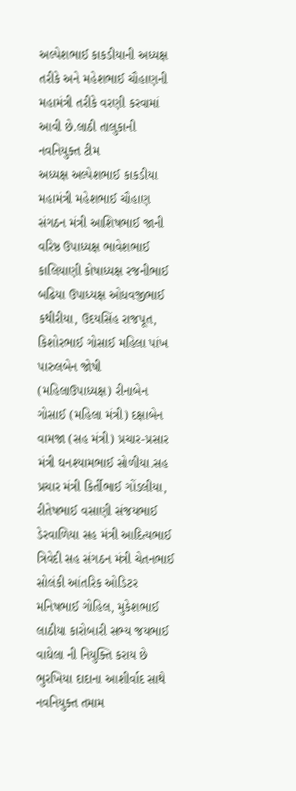અલ્પેશભાઈ કાકડીયાની અધ્યક્ષ તરીકે અને મહેશભાઈ ચૌહાણની મહામંત્રી તરીકે વરણી કરવામાં આવી છે.લાઠી તાલુકાની નવનિયુક્ત ટીમ
અધ્યક્ષ અલ્પેશભાઈ કાકડીયા મહામંત્રી મહેશભાઈ ચૌહાણ સંગઠન મંત્રી આશિષભાઈ જાની વરિષ્ઠ ઉપાધ્યક્ષ ભાવેશભાઈ કાલિયાણી કોષાધ્યક્ષ રજનીભાઈ બઢિયા ઉપાધ્યક્ષ ઓધવજીભાઈ કથીરીયા, ઉદયસિંહ રાજપૂત, કિશોરભાઈ ગોસાઈ મહિલા પાંખ પારુલબેન જોષી (મહિલાઉપાધ્યક્ષ) રીનાબેન ગોસાઈ (મહિલા મંત્રી) દક્ષાબેન વામજા (સહ મંત્રી) પ્રચાર-પ્રસાર મંત્રી ઘનશ્યામભાઈ સોળીયા.સહ પ્રચાર મંત્રી કિર્તીભાઈ ગોંડલીયા, રીતેષભાઈ વસાણી સંજયભાઈ ડેરવાળિયા સહ મંત્રી આદિત્યભાઈ ત્રિવેદી સહ સંગઠન મંત્રી ચેતનભાઈ સોલંકી આંતરિક ઓડિટર મનિષભાઈ ગોહિલ, મુકેશભાઈ લાઠીયા કારોબારી સભ્ય જયભાઈ વાઘેલા ની નિયુક્તિ કરાય છે ભુરખિયા દાદાના આશીર્વાદ સાથે નવનિયુક્ત તમામ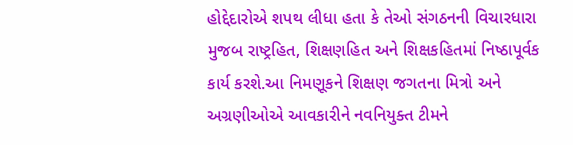હોદ્દેદારોએ શપથ લીધા હતા કે તેઓ સંગઠનની વિચારધારા મુજબ રાષ્ટ્રહિત, શિક્ષણહિત અને શિક્ષકહિતમાં નિષ્ઠાપૂર્વક કાર્ય કરશે.આ નિમણૂકને શિક્ષણ જગતના મિત્રો અને અગ્રણીઓએ આવકારીને નવનિયુક્ત ટીમને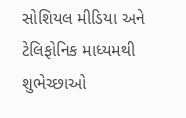સોશિયલ મીડિયા અને ટેલિફોનિક માધ્યમથી શુભેચ્છાઓ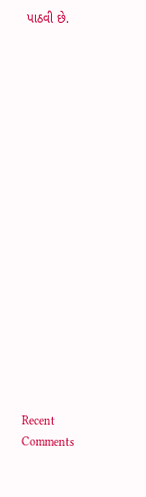પાઠવી છે.


















Recent Comments